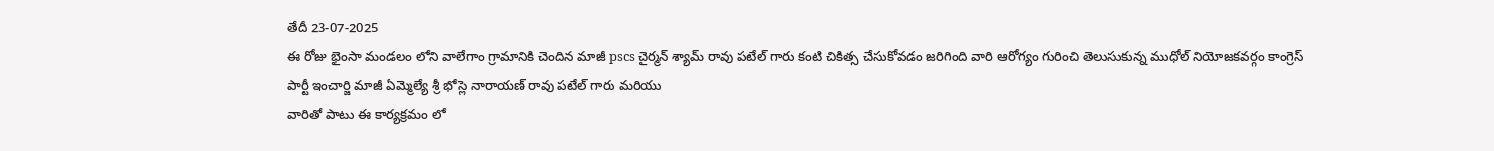తేదీ 23-07-2025
ఈ రోజు భైంసా మండలం లోని వాలేగాం గ్రామానికి చెందిన మాజీ pscs చైర్మన్ శ్యామ్ రావు పటేల్ గారు కంటి చికిత్స చేసుకోవడం జరిగింది వారి ఆరోగ్యం గురించి తెలుసుకున్న ముధోల్ నియోజకవర్గం కాంగ్రెస్ పార్టీ ఇంచార్జి మాజీ ఏమ్మెల్యే శ్రీ భోస్లె నారాయణ్ రావు పటేల్ గారు మరియు
వారితో పాటు ఈ కార్యక్రమం లో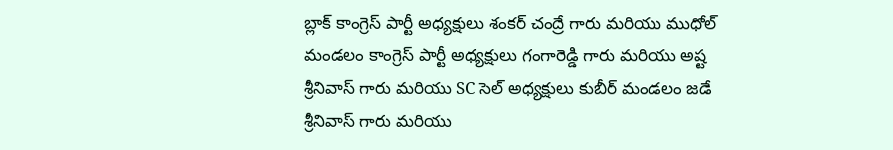బ్లాక్ కాంగ్రెస్ పార్టీ అధ్యక్షులు శంకర్ చంద్రే గారు మరియు ముధోల్ మండలం కాంగ్రెస్ పార్టీ అధ్యక్షులు గంగారెడ్డి గారు మరియు అష్ట శ్రీనివాస్ గారు మరియు SC సెల్ అధ్యక్షులు కుబీర్ మండలం జడే శ్రీనివాస్ గారు మరియు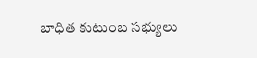బాధిత కుటుంబ సభ్యులు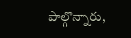పాల్గొన్నారు,